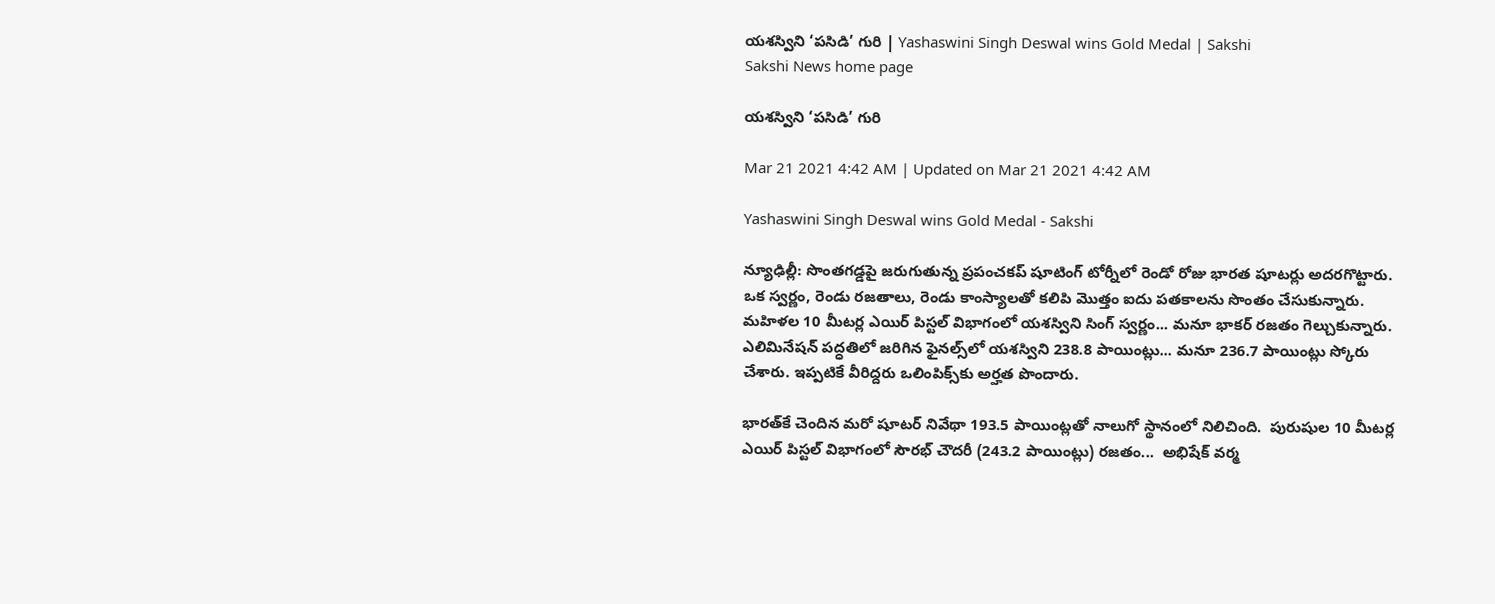యశస్విని ‘పసిడి’ గురి | Yashaswini Singh Deswal wins Gold Medal | Sakshi
Sakshi News home page

యశస్విని ‘పసిడి’ గురి

Mar 21 2021 4:42 AM | Updated on Mar 21 2021 4:42 AM

Yashaswini Singh Deswal wins Gold Medal - Sakshi

న్యూఢిల్లీ: సొంతగడ్డపై జరుగుతున్న ప్రపంచకప్‌ షూటింగ్‌ టోర్నీలో రెండో రోజు భారత షూటర్లు అదరగొట్టారు. ఒక స్వర్ణం, రెండు రజతాలు, రెండు కాంస్యాలతో కలిపి మొత్తం ఐదు పతకాలను సొంతం చేసుకున్నారు. మహిళల 10 మీటర్ల ఎయిర్‌ పిస్టల్‌ విభాగంలో యశస్విని సింగ్‌ స్వర్ణం... మనూ భాకర్‌ రజతం గెల్చుకున్నారు. ఎలిమినేషన్‌ పద్ధతిలో జరిగిన ఫైనల్స్‌లో యశస్విని 238.8 పాయింట్లు... మనూ 236.7 పాయింట్లు స్కోరు చేశారు. ఇప్పటికే వీరిద్దరు ఒలింపిక్స్‌కు అర్హత పొందారు.

భారత్‌కే చెందిన మరో షూటర్‌ నివేథా 193.5 పాయింట్లతో నాలుగో స్థానంలో నిలిచింది.  పురుషుల 10 మీటర్ల ఎయిర్‌ పిస్టల్‌ విభాగంలో సౌరభ్‌ చౌదరీ (243.2 పాయింట్లు) రజతం...  అభిషేక్‌ వర్మ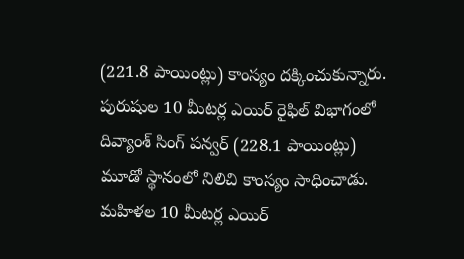(221.8 పాయింట్లు) కాంస్యం దక్కించుకున్నారు. పురుషుల 10 మీటర్ల ఎయిర్‌ రైఫిల్‌ విభాగంలో దివ్యాంశ్‌ సింగ్‌ పన్వర్‌ (228.1 పాయింట్లు) మూడో స్థానంలో నిలిచి కాంస్యం సాధించాడు. మహిళల 10 మీటర్ల ఎయిర్‌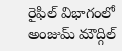రైఫిల్‌ విభాగంలో అంజుమ్‌ మౌద్గిల్‌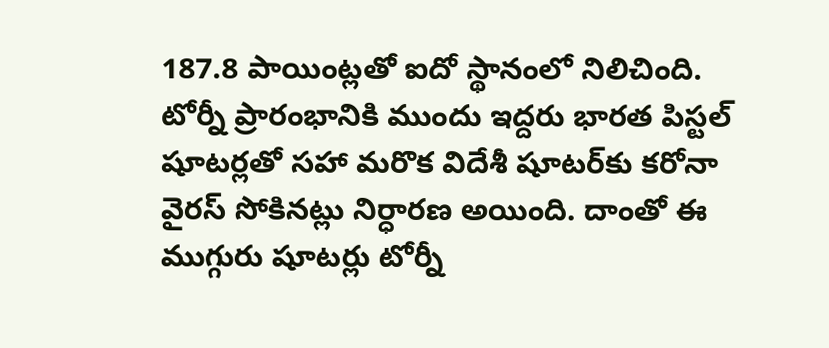187.8 పాయింట్లతో ఐదో స్థానంలో నిలిచింది. టోర్నీ ప్రారంభానికి ముందు ఇద్దరు భారత పిస్టల్‌ షూటర్లతో సహా మరొక విదేశీ షూటర్‌కు కరోనా వైరస్‌ సోకినట్లు నిర్ధారణ అయింది. దాంతో ఈ ముగ్గురు షూటర్లు టోర్నీ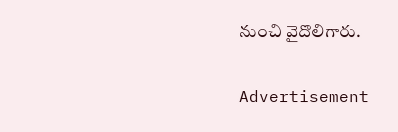నుంచి వైదొలిగారు.

Advertisement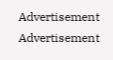Advertisement
Advertisement